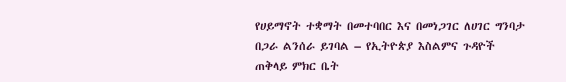የሀይማኖት ተቋማት በመተባበር እና በመነጋገር ለሀገር ግንባታ በጋራ ልንሰራ ይገባል – የኢትዮጵያ እስልምና ጉዳዮች ጠቅላይ ምክር ቤት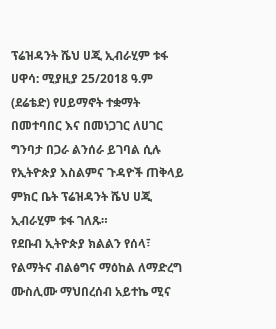ፕሬዝዳንት ሼህ ሀጂ ኢብራሂም ቱፋ
ሀዋሳ: ሚያዚያ 25/2018 ዓ.ም (ደሬቴድ) የሀይማኖት ተቋማት በመተባበር እና በመነጋገር ለሀገር ግንባታ በጋራ ልንሰራ ይገባል ሲሉ የኢትዮጵያ እስልምና ጉዳዮች ጠቅላይ ምክር ቤት ፕሬዝዳንት ሼህ ሀጂ ኢብራሂም ቱፋ ገለጹ።
የደቡብ ኢትዮጵያ ክልልን የሰላ፣ የልማትና ብልፅግና ማዕከል ለማድረግ ሙስሊሙ ማህበረሰብ አይተኬ ሚና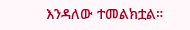እንዳለው ተመልክቷል።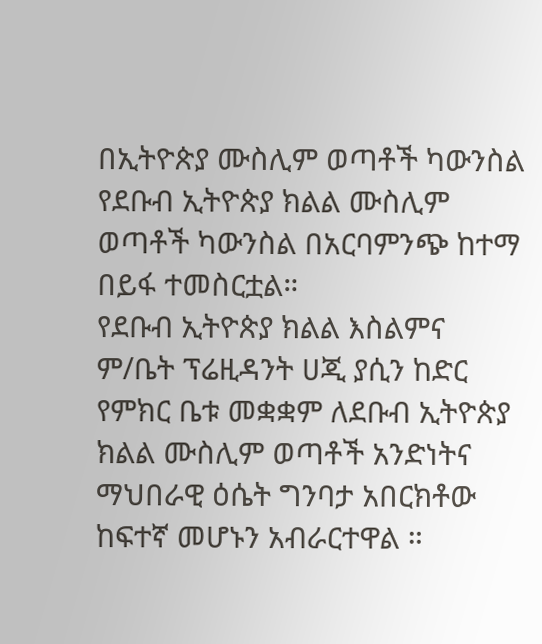በኢትዮጵያ ሙስሊም ወጣቶች ካውንስል የደቡብ ኢትዮጵያ ክልል ሙስሊም ወጣቶች ካውንስል በአርባምንጭ ከተማ በይፋ ተመስርቷል።
የደቡብ ኢትዮጵያ ክልል እስልምና ም/ቤት ፕሬዚዳንት ሀጂ ያሲን ከድር የምክር ቤቱ መቋቋም ለደቡብ ኢትዮጵያ ክልል ሙስሊም ወጣቶች አንድነትና ማህበራዊ ዕሴት ግንባታ አበርክቶው ከፍተኛ መሆኑን አብራርተዋል ።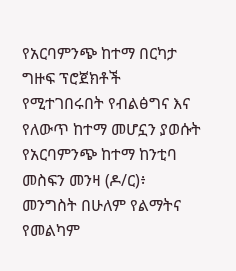የአርባምንጭ ከተማ በርካታ ግዙፍ ፕሮጀክቶች የሚተገበሩበት የብልፅግና እና የለውጥ ከተማ መሆኗን ያወሱት የአርባምንጭ ከተማ ከንቲባ መስፍን መንዛ (ዶ/ር)፥ መንግስት በሁለም የልማትና የመልካም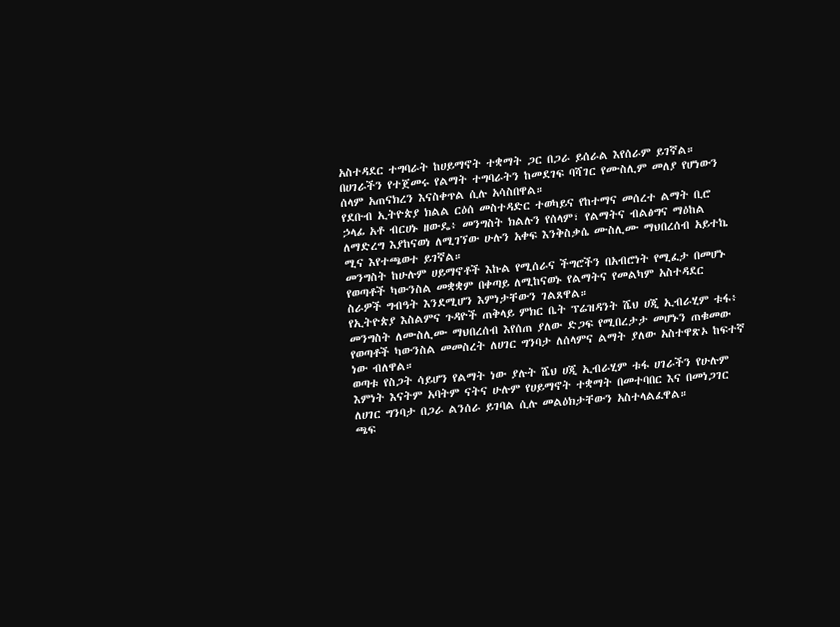አስተዳደር ተግባራት ከሀይማኖት ተቋማት ጋር በጋራ ይሰራል እየሰራም ይገኛል።
በሀገራችን የተጀመሩ የልማት ተግባራትን ከመደገፍ ባሻገር የሙስሊም መለያ የሆነውን ሰላም አጠናክረን እናስቀጥል ሲሉ አሳስበዋል።
የደቡብ ኢትዮጵያ ክልል ርዕሰ መስተዳድር ተወካይና የከተማና መሰረተ ልማት ቢሮ ኃላፊ አቶ ብርሀኑ ዘውዴ፥ መንግስት ክልሉን የሰላም፣ የልማትና ብልፅግና ማዕከል ለማድረግ እያከናወነ ለሚገኘው ሁሉን አቀፍ እንቅስቃሴ ሙስሊሙ ማህበረሰብ አይተኬ ሚና እየተጫወተ ይገኛል።
መንግስት ከሁሉም ሀይማኖቶች እኩል የሚሰራና ችግሮችን በአብሮነት የሚፈታ በመሆኑ የወጣቶች ካውንስል መቋቋም በቀጣይ ለሚከናወኑ የልማትና የመልካም አስተዳደር ስራዎች ግብዓት እንደሚሆን እምነታቸውን ገልጸዋል።
የኢትዮጵያ እስልምና ጉዳዮች ጠቅላይ ምክር ቤት ፕሬዝዳንት ሼህ ሀጂ ኢብራሂም ቱፋ፥ መንግስት ለሙስሊሙ ማህበረሰብ እየሰጠ ያለው ድጋፍ የሚበረታታ መሆኑን ጠቁመው የወጣቶች ካውንስል መመስረት ለሀገር ግንባታ ለሰላምና ልማት ያለው አስተዋጽኦ ከፍተኛ ነው ብለዋል።
ወጣቱ የስጋት ሳይሆን የልማት ነው ያሉት ሼህ ሀጂ ኢብራሂም ቱፋ ሀገራችን የሁሉም እምነት እናትም አባትም ናትና ሁሉም የሀይማኖት ተቋማት በመተባበር እና በመነጋገር ለሀገር ግንባታ በጋራ ልንሰራ ይገባል ሲሉ መልዕክታቸውን አስተላልፈዋል።
ጫፍ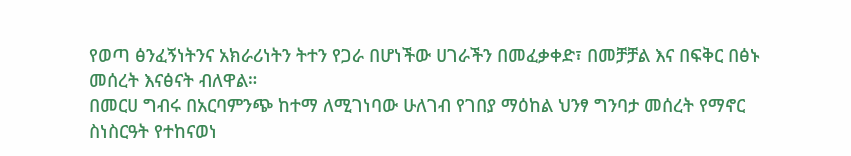የወጣ ፅንፈኝነትንና አክራሪነትን ትተን የጋራ በሆነችው ሀገራችን በመፈቃቀድ፣ በመቻቻል እና በፍቅር በፅኑ መሰረት እናፅናት ብለዋል።
በመርሀ ግብሩ በአርባምንጭ ከተማ ለሚገነባው ሁለገብ የገበያ ማዕከል ህንፃ ግንባታ መሰረት የማኖር ስነስርዓት የተከናወነ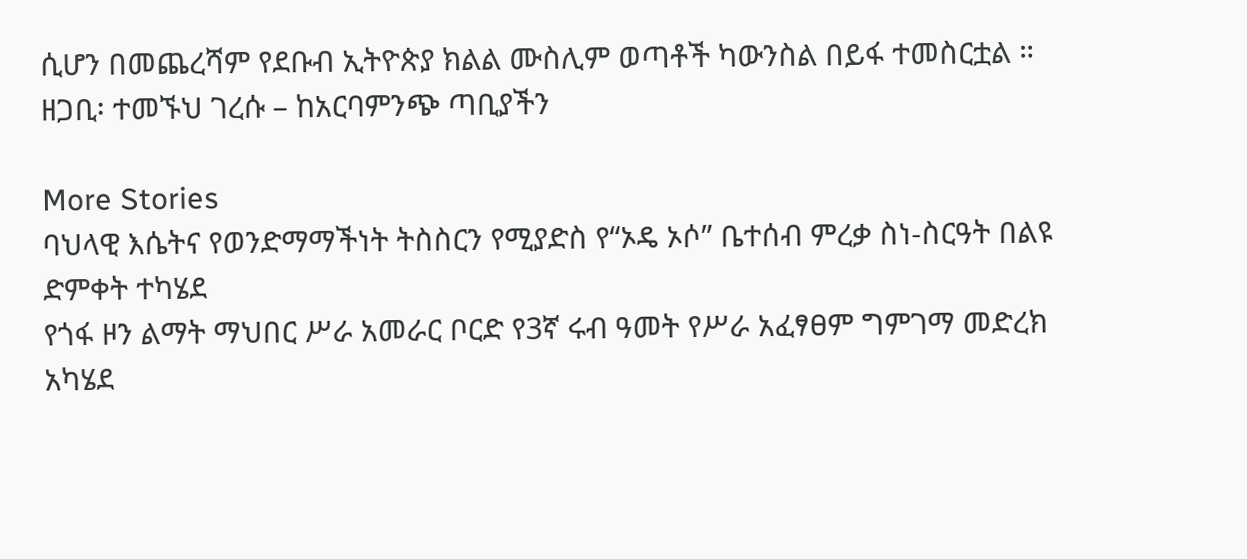ሲሆን በመጨረሻም የደቡብ ኢትዮጵያ ክልል ሙስሊም ወጣቶች ካውንስል በይፋ ተመስርቷል ።
ዘጋቢ፡ ተመኙህ ገረሱ – ከአርባምንጭ ጣቢያችን

More Stories
ባህላዊ እሴትና የወንድማማችነት ትስስርን የሚያድስ የ“ኦዴ ኦሶ” ቤተሰብ ምረቃ ስነ-ስርዓት በልዩ ድምቀት ተካሄደ
የጎፋ ዞን ልማት ማህበር ሥራ አመራር ቦርድ የ3ኛ ሩብ ዓመት የሥራ አፈፃፀም ግምገማ መድረክ አካሄደ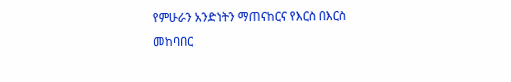የምሁራን አንድነትን ማጠናከርና የእርስ በእርስ መከባበር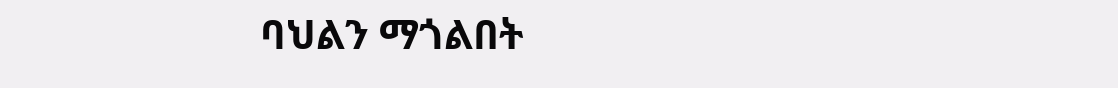ባህልን ማጎልበት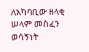ለአካባቢው ዘላቂ ሠላም መስፈን ወሳኝነት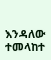እንዳለው ተመላከተ